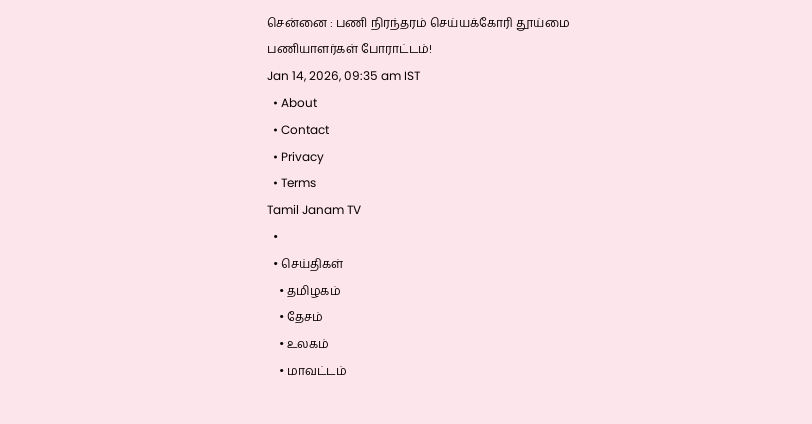சென்னை : பணி நிரந்தரம் செய்யக்கோரி தூய்மை பணியாளர்கள் போராட்டம்!
Jan 14, 2026, 09:35 am IST
  • About
  • Contact
  • Privacy
  • Terms
Tamil Janam TV
  •
  • செய்திகள்
    • தமிழகம்
    • தேசம்
    • உலகம்
    • மாவட்டம்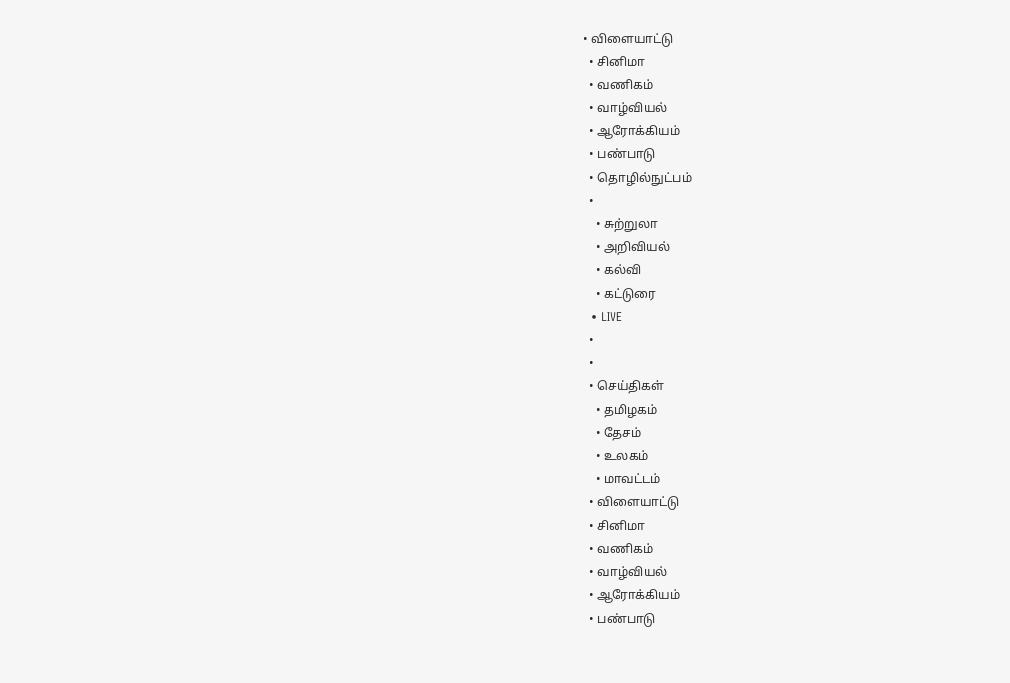• விளையாட்டு
  • சினிமா
  • வணிகம்
  • வாழ்வியல்
  • ஆரோக்கியம்
  • பண்பாடு
  • தொழில்நுட்பம்
  •
    • சுற்றுலா
    • அறிவியல்
    • கல்வி
    • கட்டுரை
  • LIVE
  •
  •
  • செய்திகள்
    • தமிழகம்
    • தேசம்
    • உலகம்
    • மாவட்டம்
  • விளையாட்டு
  • சினிமா
  • வணிகம்
  • வாழ்வியல்
  • ஆரோக்கியம்
  • பண்பாடு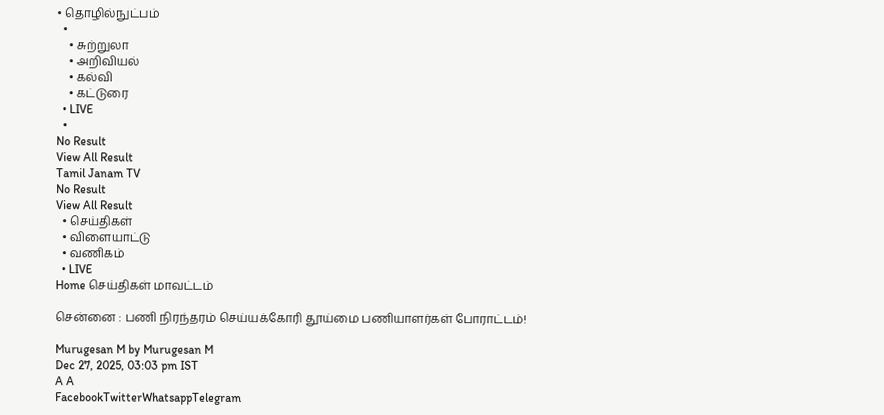• தொழில்நுட்பம்
  •
    • சுற்றுலா
    • அறிவியல்
    • கல்வி
    • கட்டுரை
  • LIVE
  •
No Result
View All Result
Tamil Janam TV
No Result
View All Result
  • செய்திகள்
  • விளையாட்டு
  • வணிகம்
  • LIVE
Home செய்திகள் மாவட்டம்

சென்னை : பணி நிரந்தரம் செய்யக்கோரி தூய்மை பணியாளர்கள் போராட்டம்!

Murugesan M by Murugesan M
Dec 27, 2025, 03:03 pm IST
A A
FacebookTwitterWhatsappTelegram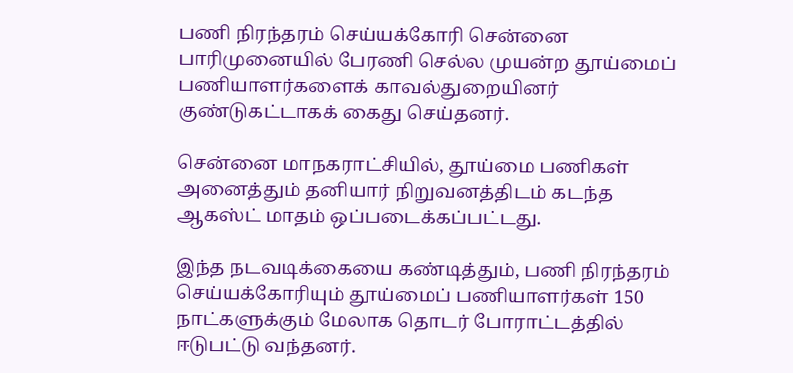பணி நிரந்தரம் செய்யக்கோரி சென்னை பாரிமுனையில் பேரணி செல்ல முயன்ற தூய்மைப் பணியாளர்களைக் காவல்துறையினர் குண்டுகட்டாகக் கைது செய்தனர்.

சென்னை மாநகராட்சியில், தூய்மை பணிகள் அனைத்தும் தனியார் நிறுவனத்திடம் கடந்த ஆகஸ்ட் மாதம் ஒப்படைக்கப்பட்டது.

இந்த நடவடிக்கையை கண்டித்தும், பணி நிரந்தரம் செய்யக்கோரியும் தூய்மைப் பணியாளர்கள் 150 நாட்களுக்கும் மேலாக தொடர் போராட்டத்தில் ஈடுபட்டு வந்தனர்.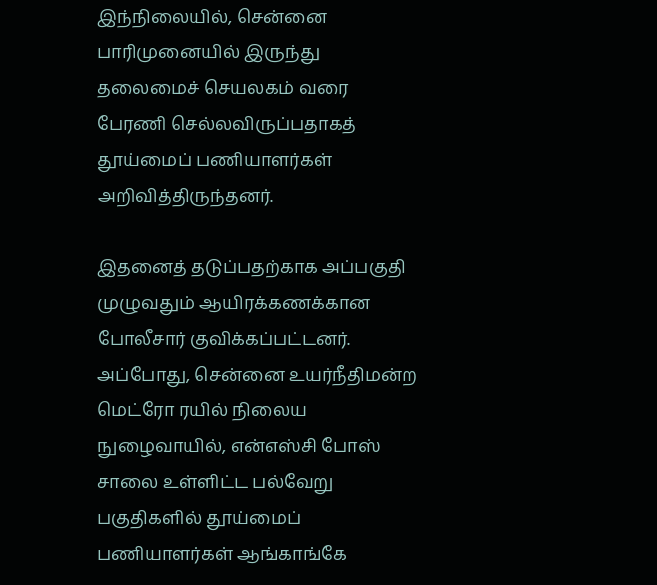இந்நிலையில், சென்னை பாரிமுனையில் இருந்து தலைமைச் செயலகம் வரை பேரணி செல்லவிருப்பதாகத் தூய்மைப் பணியாளர்கள் அறிவித்திருந்தனர்.

இதனைத் தடுப்பதற்காக அப்பகுதி முழுவதும் ஆயிரக்கணக்கான போலீசார் குவிக்கப்பட்டனர். அப்போது, சென்னை உயர்நீதிமன்ற மெட்ரோ ரயில் நிலைய நுழைவாயில், என்எஸ்சி போஸ் சாலை உள்ளிட்ட பல்வேறு பகுதிகளில் தூய்மைப் பணியாளர்கள் ஆங்காங்கே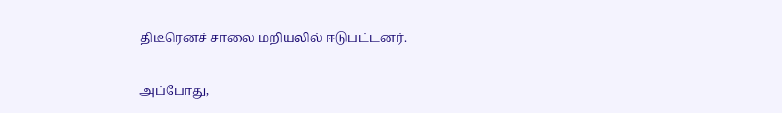திடீரெனச் சாலை மறியலில் ஈடுபட்டனர்.

அப்போது,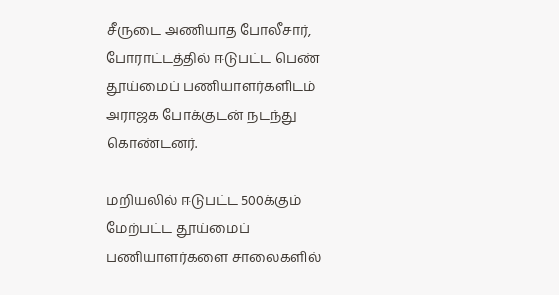சீருடை அணியாத போலீசார், போராட்டத்தில் ஈடுபட்ட பெண் தூய்மைப் பணியாளர்களிடம் அராஜக போக்குடன் நடந்து கொண்டனர்.

மறியலில் ஈடுபட்ட 500க்கும் மேற்பட்ட தூய்மைப் பணியாளர்களை சாலைகளில்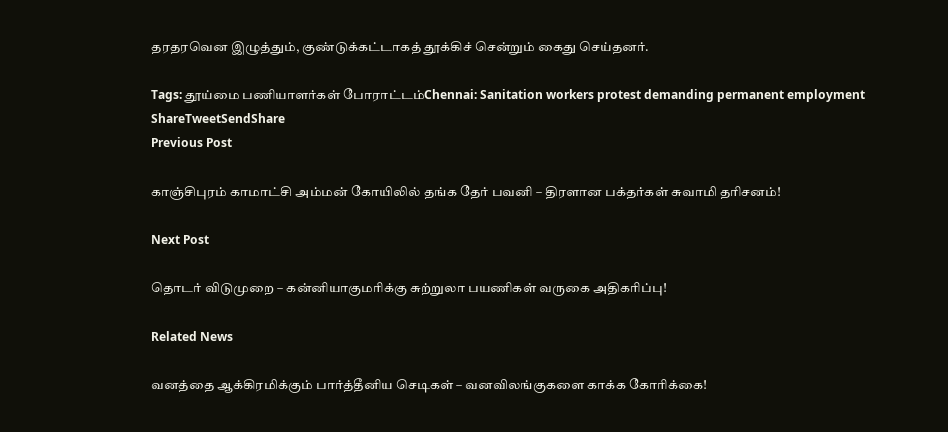தரதரவென இழுத்தும், குண்டுக்கட்டாகத் தூக்கிச் சென்றும் கைது செய்தனர்.

Tags: தூய்மை பணியாளர்கள் போராட்டம்Chennai: Sanitation workers protest demanding permanent employment
ShareTweetSendShare
Previous Post

காஞ்சிபுரம் காமாட்சி அம்மன் கோயிலில் தங்க தேர் பவனி – திரளான பக்தர்கள் சுவாமி தரிசனம்!

Next Post

தொடர் விடுமுறை – கன்னியாகுமரிக்கு சுற்றுலா பயணிகள் வருகை அதிகரிப்பு!

Related News

வனத்தை ஆக்கிரமிக்கும் பார்த்தீனிய செடிகள் – வனவிலங்குகளை காக்க கோரிக்கை!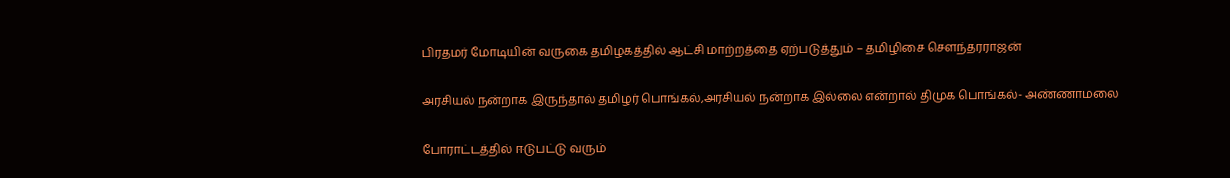பிரதமர் மோடியின் வருகை தமிழகத்தில் ஆட்சி மாற்றத்தை ஏற்படுத்தும் – தமிழிசை சௌந்தரராஜன்

அரசியல் நன்றாக இருந்தால் தமிழர் பொங்கல்,அரசியல் நன்றாக இல்லை என்றால் திமுக பொங்கல்- அண்ணாமலை

போராட்டத்தில் ஈடுபட்டு வரும்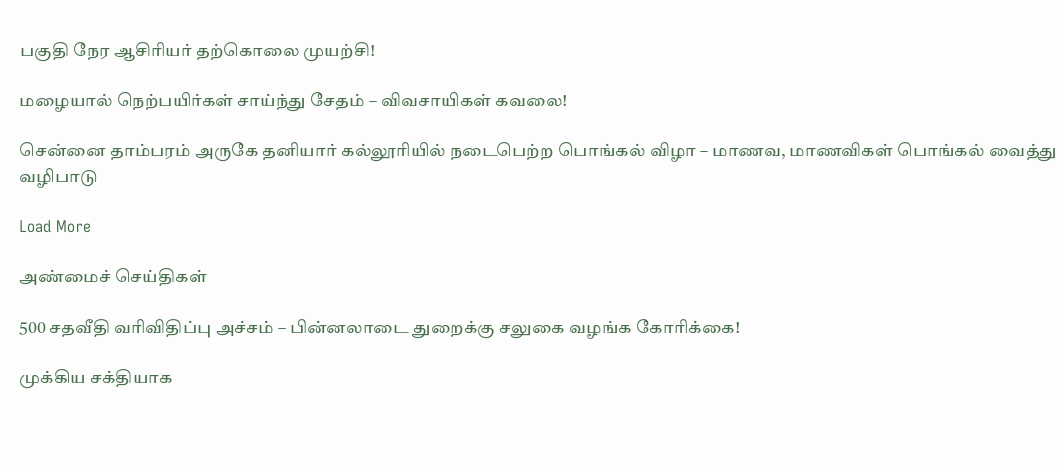பகுதி நேர ஆசிரியர் தற்கொலை முயற்சி!

மழையால் நெற்பயிர்கள் சாய்ந்து சேதம் – விவசாயிகள் கவலை!

சென்னை தாம்பரம் அருகே தனியார் கல்லூரியில் நடைபெற்ற பொங்கல் விழா – மாணவ, மாணவிகள் பொங்கல் வைத்து வழிபாடு

Load More

அண்மைச் செய்திகள்

500 சதவீதி வரிவிதிப்பு அச்சம் – பின்னலாடை துறைக்கு சலுகை வழங்க கோரிக்கை!

முக்கிய சக்தியாக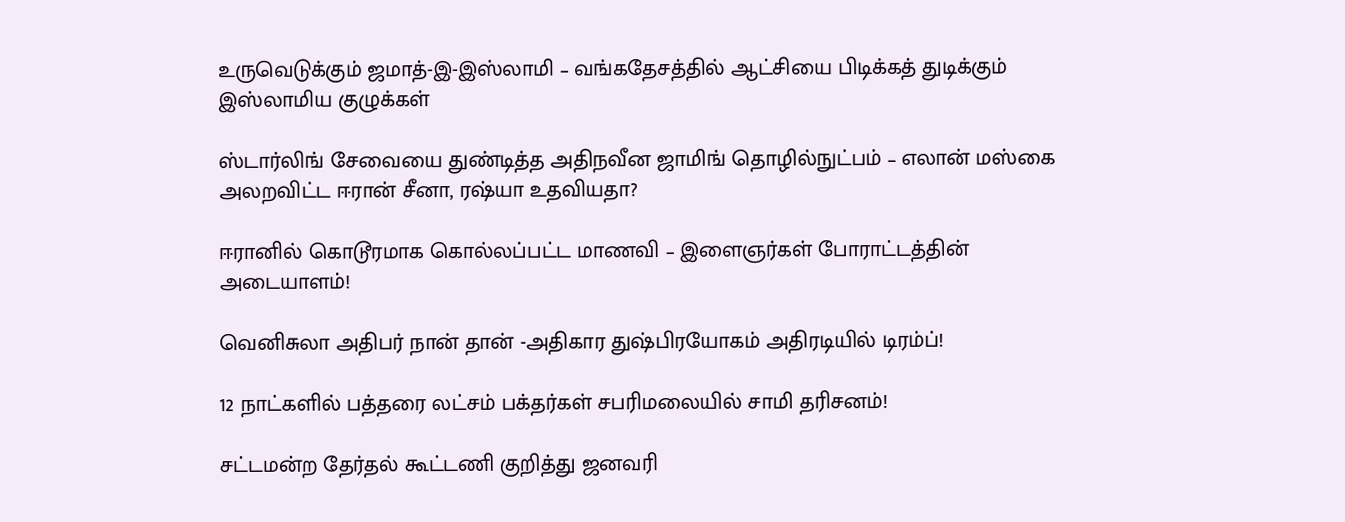உருவெடுக்கும் ஜமாத்-இ-இஸ்லாமி – வங்கதேசத்தில் ஆட்சியை பிடிக்கத் துடிக்கும் இஸ்லாமிய குழுக்கள்

ஸ்டார்லிங் சேவையை துண்டித்த அதிநவீன ஜாமிங் தொழில்நுட்பம் – எலான் மஸ்கை அலறவிட்ட ஈரான் சீனா, ரஷ்யா உதவியதா?

ஈரானில் கொடூரமாக கொல்லப்பட்ட மாணவி – இளைஞர்கள் போராட்டத்தின் அடையாளம்!

வெனிசுலா அதிபர் நான் தான் -அதிகார துஷ்பிரயோகம் அதிரடியில் டிரம்ப்!

12 நாட்களில் பத்தரை லட்சம் பக்தர்கள் சபரிமலையில் சாமி தரிசனம்!

சட்டமன்ற தேர்தல் கூட்டணி குறித்து ஜனவரி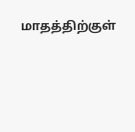மாதத்திற்குள்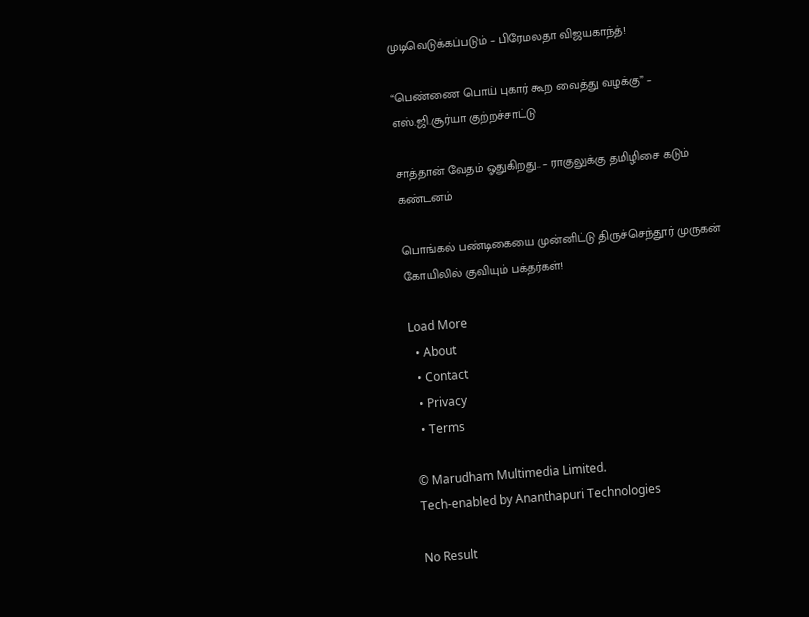முடிவெடுக்கப்படும் – பிரேமலதா விஜயகாந்த்!

“பெண்ணை பொய் புகார் கூற வைத்து வழக்கு” – எஸ்.ஜி.சூர்யா குற்றச்சாட்டு

சாத்தான் வேதம் ஓதுகிறது.. – ராகுலுக்கு தமிழிசை கடும் கண்டனம்

பொங்கல் பண்டிகையை முன்னிட்டு திருச்செந்தூர் முருகன் கோயிலில் குவியும் பக்தர்கள்!

Load More
  • About
  • Contact
  • Privacy
  • Terms

© Marudham Multimedia Limited.
Tech-enabled by Ananthapuri Technologies

No Result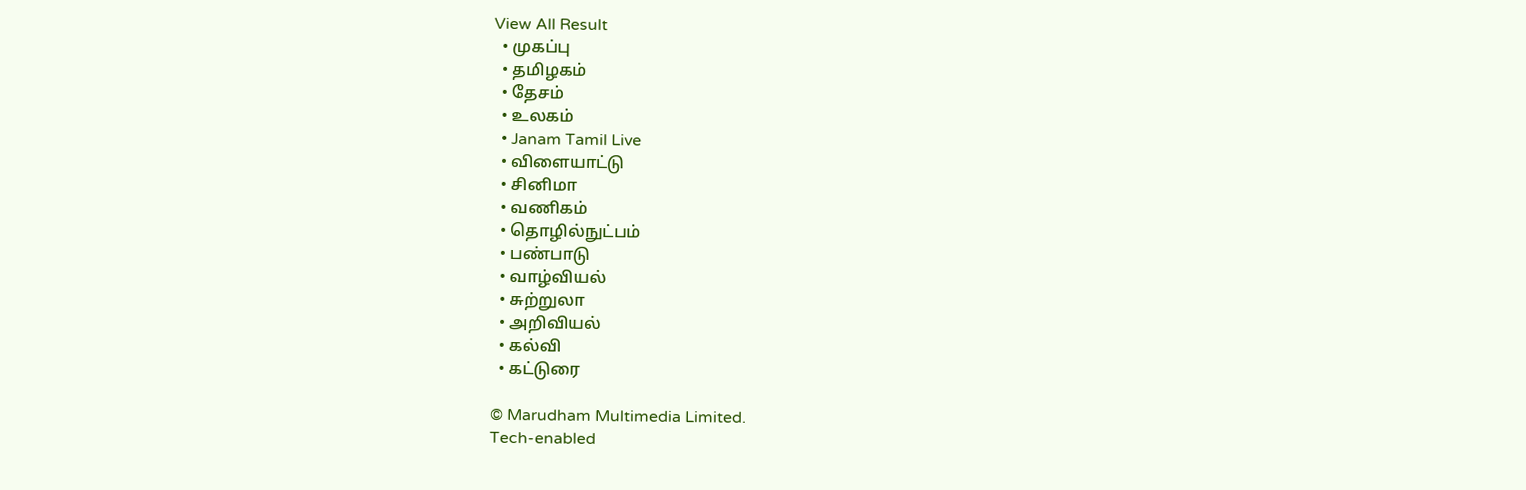View All Result
  • முகப்பு
  • தமிழகம்
  • தேசம்
  • உலகம்
  • Janam Tamil Live
  • விளையாட்டு
  • சினிமா
  • வணிகம்
  • தொழில்நுட்பம்
  • பண்பாடு
  • வாழ்வியல்
  • சுற்றுலா
  • அறிவியல்
  • கல்வி
  • கட்டுரை

© Marudham Multimedia Limited.
Tech-enabled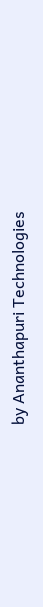by Ananthapuri Technologies